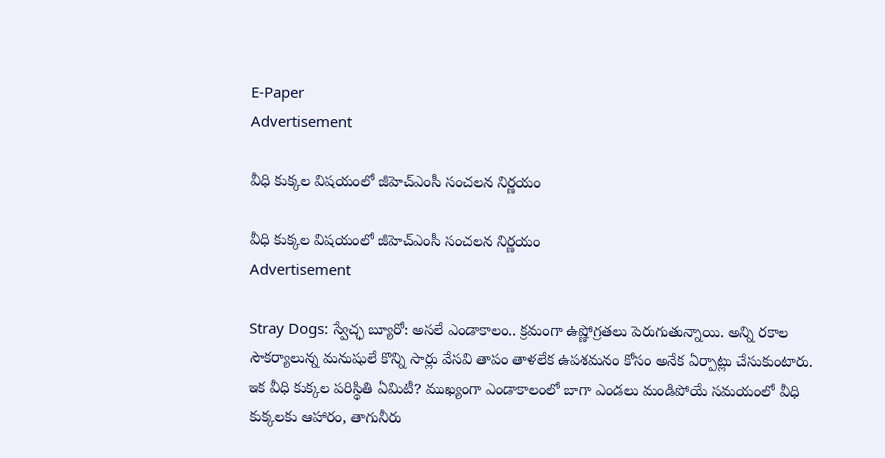E-Paper
Advertisement

వీధి కుక్కల విషయంలో జీహెచ్ఎంసీ సంచలన నిర్ణయం

వీధి కుక్కల విషయంలో జీహెచ్ఎంసీ సంచలన నిర్ణయం
Advertisement

Stray Dogs: స్వేచ్ఛ బ్యూరో: అసలే ఎండాకాలం.. క్రమంగా ఉష్ణోగ్రతలు పెరుగుతున్నాయి. అన్ని రకాల సౌకర్యాలున్న మనుషులే కొన్ని సార్లు వేసవి తాపం తాళలేక ఉపశమనం కోసం అనేక ఏర్పాట్లు చేసుకుంటారు. ఇక వీధి కుక్కల పరిస్థితి ఏమిటీ? ముఖ్యంగా ఎండాకాలంలో బాగా ఎండలు మండిపోయే సమయంలో వీధి కుక్కలకు ఆహారం, తాగునీరు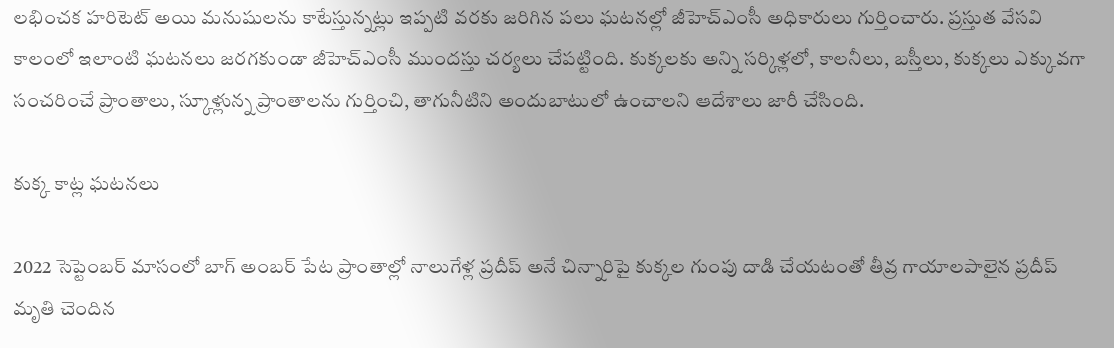లభించక హరిటెట్ అయి మనుషులను కాటేస్తున్నట్లు ఇప్పటి వరకు జరిగిన పలు ఘటనల్లో జీహెచ్ఎంసీ అధికారులు గుర్తించారు. ప్రస్తుత వేసవి కాలంలో ఇలాంటి ఘటనలు జరగకుండా జీహెచ్ఎంసీ ముందస్తు చర్యలు చేపట్టింది. కుక్కలకు అన్ని సర్కిళ్లలో, కాలనీలు, బస్తీలు, కుక్కలు ఎక్కువగా సంచరించే ప్రాంతాలు, స్కూళ్లున్న ప్రాంతాలను గుర్తించి, తాగునీటిని అందుబాటులో ఉంచాలని ఆదేశాలు జారీ చేసింది.

కుక్క కాట్ల ఘటనలు

2022 సెప్టెంబర్ మాసంలో బాగ్ అంబర్ పేట ప్రాంతాల్లో నాలుగేళ్ల ప్రదీప్ అనే చిన్నారిపై కుక్కల గుంపు దాడి చేయటంతో తీవ్ర గాయాలపాలైన ప్రదీప్ మృతి చెందిన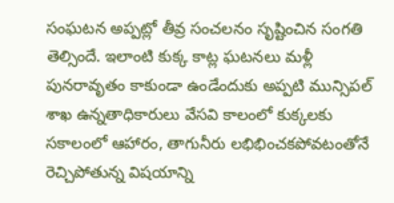సంఘటన అప్పట్లో తీవ్ర సంచలనం సృష్టించిన సంగతి తెల్సిందే. ఇలాంటి కుక్క కాట్ల ఘటనలు మళ్లీ పునరావృతం కాకుండా ఉండేందుకు అప్పటి మున్సిపల్ శాఖ ఉన్నతాధికారులు వేసవి కాలంలో కుక్కలకు సకాలంలో ఆహారం, తాగునీరు లభిభించకపోవటంతోనే రెచ్చిపోతున్న విషయాన్ని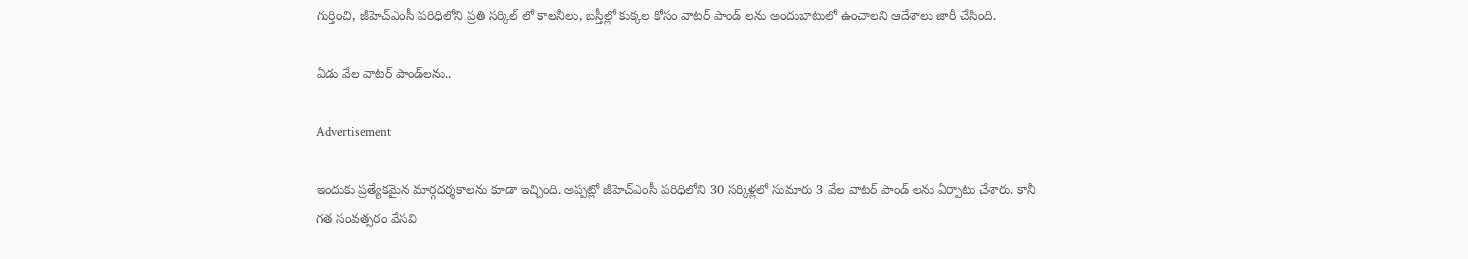గుర్తించి, జీహెచ్ఎంసీ పరిధిలోని ప్రతి సర్కిల్ లో కాలనీలు, బస్తీల్లో కుక్కల కోసం వాటర్ పాండ్ లను అందుబాటులో ఉంచాలని ఆదేశాలు జారీ చేసింది.

ఏడు వేల వాటర్ పాండ్‌లను..

Advertisement

ఇందుకు ప్రత్యేకమైన మార్గదర్శకాలను కూడా ఇచ్చింది. అప్పట్లో జీహెచ్ఎంసీ పరిధిలోని 30 సర్కిళ్లలో సుమారు 3 వేల వాటర్ పాండ్ లను ఏర్పాటు చేశారు. కానీ గత సంవత్సరం వేసవి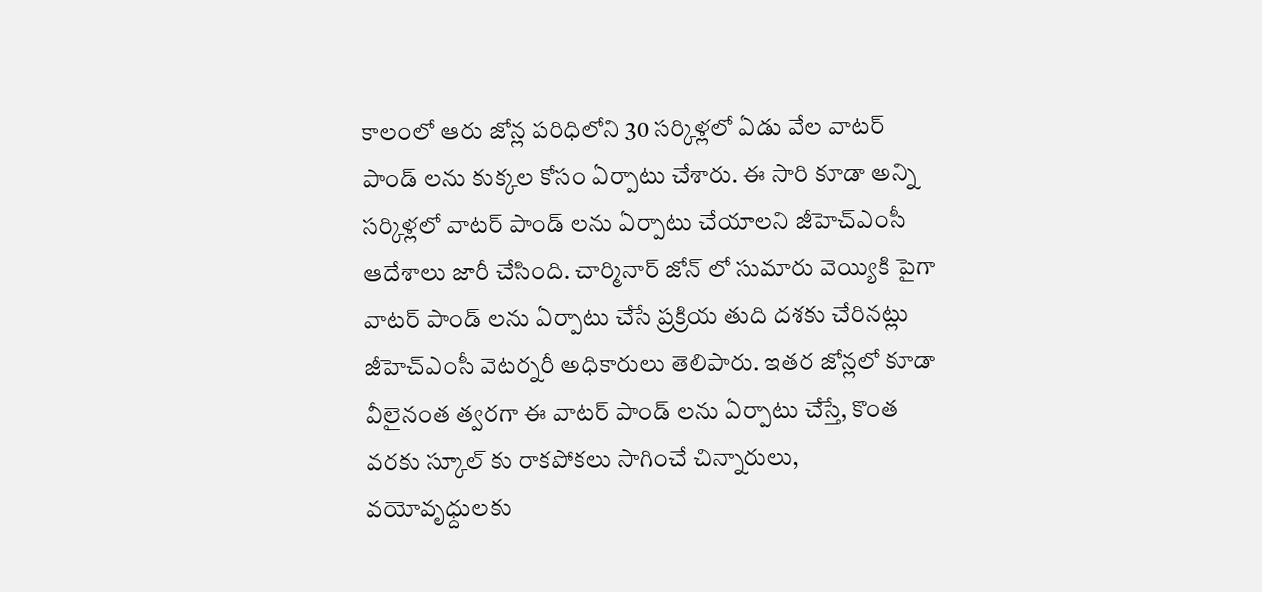కాలంలో ఆరు జోన్ల పరిధిలోని 30 సర్కిళ్లలో ఏడు వేల వాటర్ పాండ్ లను కుక్కల కోసం ఏర్పాటు చేశారు. ఈ సారి కూడా అన్ని సర్కిళ్లలో వాటర్ పాండ్ లను ఏర్పాటు చేయాలని జీహెచ్ఎంసీ ఆదేశాలు జారీ చేసింది. చార్మినార్ జోన్ లో సుమారు వెయ్యికి పైగా వాటర్ పాండ్ లను ఏర్పాటు చేసే ప్రక్రియ తుది దశకు చేరినట్లు జీహెచ్ఎంసీ వెటర్నరీ అధికారులు తెలిపారు. ఇతర జోన్లలో కూడా వీలైనంత త్వరగా ఈ వాటర్ పాండ్ లను ఏర్పాటు చేస్తే, కొంత వరకు స్కూల్ కు రాకపోకలు సాగించే చిన్నారులు, వయోవృధ్దులకు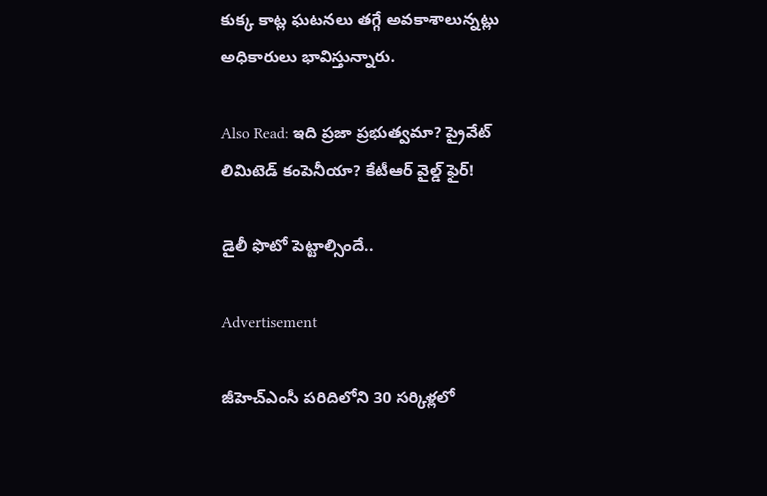కుక్క కాట్ల ఘటనలు తగ్గే అవకాశాలున్నట్లు అధికారులు భావిస్తున్నారు.

Also Read: ఇది ప్రజా ప్రభుత్వమా? ప్రైవేట్ లిమిటెడ్ కంపెనీయా? కేటీఆర్ వైల్డ్ ఫైర్!

డైలీ ఫొటో పెట్టాల్సిందే..

Advertisement

జీహెచ్ఎంసీ పరిదిలోని 30 సర్కిళ్లలో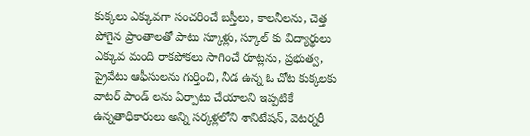కుక్కలు ఎక్కువగా సంచరించే బస్తీలు, కాలనీలను, చెత్త పోగైన ప్రాంతాలతో పాటు స్కూళ్లు, స్కూల్ కు విద్యార్థులు ఎక్కువ మంది రాకపోకలు సాగించే రూట్లను, ప్రభుత్వ, ప్రైవేటు ఆఫీసులను గుర్తించి, నీడ ఉన్న ఓ చోట కుక్కలకు వాటర్ పాండ్ లను ఏర్పాటు చేయాలని ఇప్పటికే ఉన్నతాధికారులు అన్ని సర్కళ్లలోని శానిటేషన్, వెటర్నరీ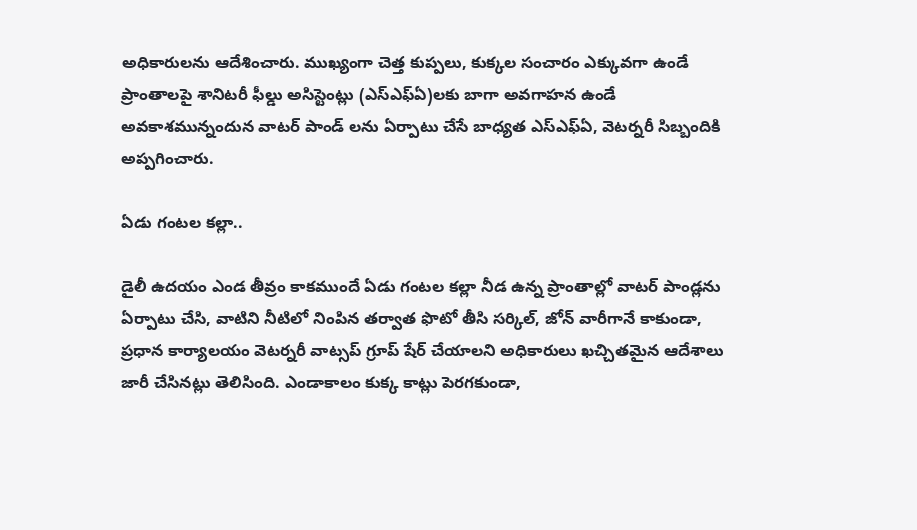అధికారులను ఆదేశించారు. ముఖ్యంగా చెత్త కుప్పలు, కుక్కల సంచారం ఎక్కువగా ఉండే ప్రాంతాలపై శానిటరీ ఫీల్డు అసిస్టెంట్లు (ఎస్ఎఫ్ఏ)లకు బాగా అవగాహన ఉండే అవకాశమున్నందున వాటర్ పాండ్ లను ఏర్పాటు చేసే బాధ్యత ఎస్ఎఫ్ఏ, వెటర్నరీ సిబ్బందికి అప్పగించారు.

ఏడు గంటల కల్లా..

డైలీ ఉదయం ఎండ తీవ్రం కాకముందే ఏడు గంటల కల్లా నీడ ఉన్న ప్రాంతాల్లో వాటర్ పాండ్లను ఏర్పాటు చేసి, వాటిని నీటిలో నింపిన తర్వాత ఫొటో తీసి సర్కిల్, జోన్ వారీగానే కాకుండా, ప్రధాన కార్యాలయం వెటర్నరీ వాట్సప్ గ్రూప్ షేర్ చేయాలని అధికారులు ఖచ్చితమైన ఆదేశాలు జారీ చేసినట్లు తెలిసింది. ఎండాకాలం కుక్క కాట్లు పెరగకుండా,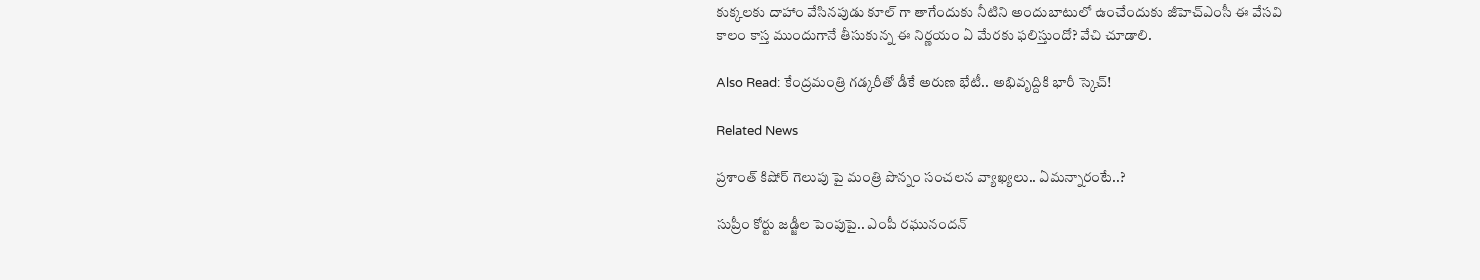కుక్కలకు దాహాం వేసినపుడు కూల్ గా తాగేందుకు నీటిని అందుబాటులో ఉంచేందుకు జీహెచ్ఎంసీ ఈ వేసవి కాలం కాస్త ముందుగానే తీసుకున్న ఈ నిర్ణయం ఏ మేరకు ఫలిస్తుందో? వేచి చూడాలి.

Also Read: కేంద్రమంత్రి గడ్కరీతో డీకే అరుణ భేటీ.. అభివృద్దికి భారీ స్కెచ్!

Related News

ప్రశాంత్ కిషోర్ గెలుపు పై మంత్రి పొన్నం సంచలన వ్యాఖ్యలు.. ఏమన్నారంటే..?

సుప్రీం కోర్టు జడ్జీల పెంపుపై.. ఎంపీ రఘునందన్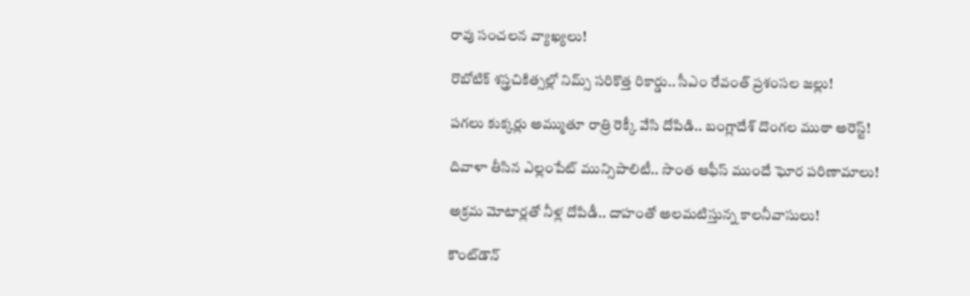రావు సంచలన వ్యాఖ్యలు!

రొబోటిక్ శస్త్రచికిత్సల్లో నిమ్స్ సరికొత్త రికార్డు.. సీఎం రేవంత్ ప్రశంసల జల్లు!

పగలు కుక్కర్లు అమ్ముతూ రాత్రి రెక్కీ వేసి దోపిడి.. బంగ్లాదేశ్ దొంగల ముఠా అరెస్ట్!

దివాళా తీసిన ఎల్లంపేట్ మున్సిపాలిటీ.. సొంత ఆఫీస్ ముందే ఘోర పరిణామాలు!

అక్రమ మోటార్లతో నీళ్ల దోపిడీ.. దాహంతో అలమటిస్తున్న కాలనీవాసులు!

కౌంట్‌డౌన్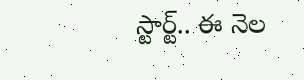స్టార్ట్.. ఈ నెల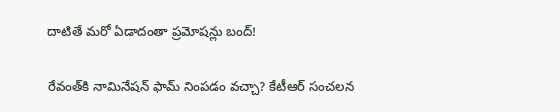దాటితే మరో ఏడాదంతా ప్రమోషన్లు బంద్!

రేవంత్‌కి నామినేషన్ ఫామ్ నింపడం వచ్చా? కేటీఆర్ సంచలన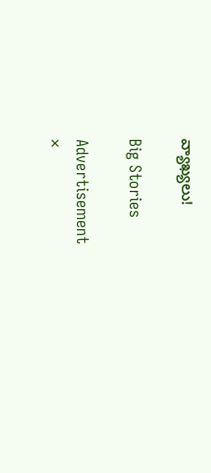వ్యాఖ్యలు!

Big Stories

Advertisement
×